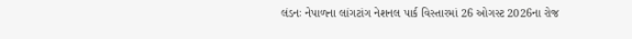લંડનઃ નેપાળના લાંગટાંગ નેશનલ પાર્ક વિસ્તારમાં 26 ઓગસ્ટ 2026ના રોજ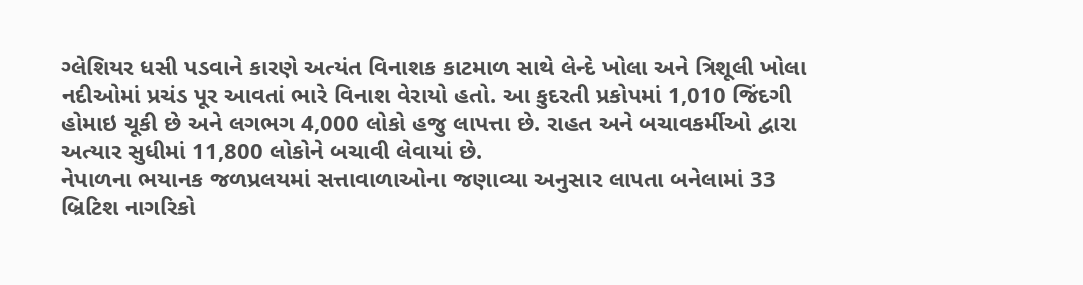ગ્લેશિયર ધસી પડવાને કારણે અત્યંત વિનાશક કાટમાળ સાથે લેન્દે ખોલા અને ત્રિશૂલી ખોલા નદીઓમાં પ્રચંડ પૂર આવતાં ભારે વિનાશ વેરાયો હતો. આ કુદરતી પ્રકોપમાં 1,010 જિંદગી હોમાઇ ચૂકી છે અને લગભગ 4,000 લોકો હજુ લાપત્તા છે. રાહત અને બચાવકર્મીઓ દ્વારા અત્યાર સુધીમાં 11,800 લોકોને બચાવી લેવાયાં છે.
નેપાળના ભયાનક જળપ્રલયમાં સત્તાવાળાઓના જણાવ્યા અનુસાર લાપતા બનેલામાં 33 બ્રિટિશ નાગરિકો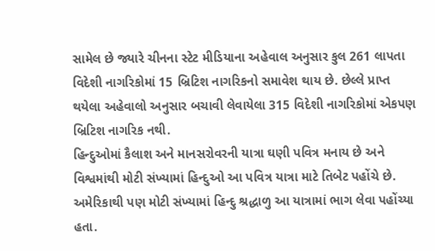સામેલ છે જ્યારે ચીનના સ્ટેટ મીડિયાના અહેવાલ અનુસાર કુલ 261 લાપતા વિદેશી નાગરિકોમાં 15 બ્રિટિશ નાગરિકનો સમાવેશ થાય છે. છેલ્લે પ્રાપ્ત થયેલા અહેવાલો અનુસાર બચાવી લેવાયેલા 315 વિદેશી નાગરિકોમાં એકપણ બ્રિટિશ નાગરિક નથી.
હિન્દુઓમાં કૈલાશ અને માનસરોવરની યાત્રા ઘણી પવિત્ર મનાય છે અને વિશ્વમાંથી મોટી સંખ્યામાં હિન્દુઓ આ પવિત્ર યાત્રા માટે તિબેટ પહોંચે છે. અમેરિકાથી પણ મોટી સંખ્યામાં હિન્દુ શ્રદ્ધાળુ આ યાત્રામાં ભાગ લેવા પહોંચ્યા હતા.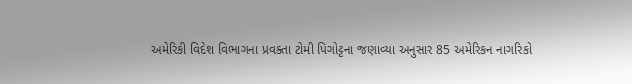અમેરિકી વિદેશ વિભાગના પ્રવક્તા ટોમી પિગોટ્ટના જણાવ્યા અનુસાર 85 અમેરિકન નાગરિકો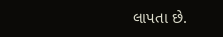લાપતા છે.